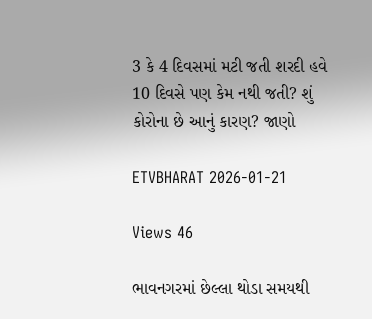3 કે 4 દિવસમાં મટી જતી શરદી હવે 10 દિવસે પણ કેમ નથી જતી? શું કોરોના છે આનું કારણ? જાણો

ETVBHARAT 2026-01-21

Views 46

ભાવનગરમાં છેલ્લા થોડા સમયથી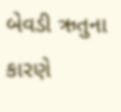બેવડી ઋતુના કારણે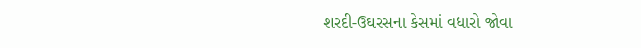શરદી-ઉઘરસના કેસમાં વધારો જોવા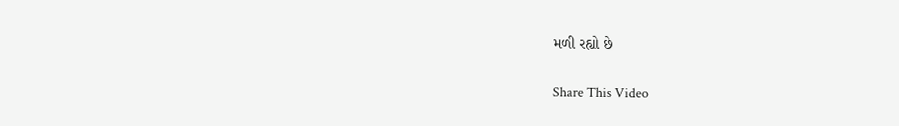મળી રહ્યો છે

Share This Video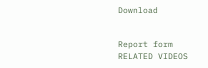Download


Report form
RELATED VIDEOS